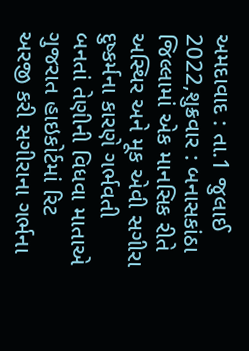અમદાવાદ : તા.1 જુલાઈ 2022,શુક્રવાર : બનાસકાંઠા જિલ્લામાં એક માનસિક રીતે અસ્થિર અને મૂક એવી સગીરા દુષ્કર્મના કારણે ગર્ભવતી બનતાં તેણીની વિધવા માતાએ ગુજરાત હાઇકોર્ટમાં રિટ અરજી કરી સગીરાના ગર્ભના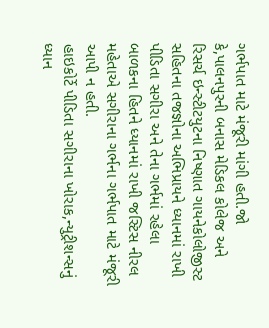ગર્ભપાત માટે મંજૂરી માંગી હતી.જો કે,પાલનપુરની બનાસ મેડિકલ કોલેજ અને રિસર્ચ ઇન્સ્ટીટયુટના નિષ્ણાત ગાયનેકોલોજીસ્ટ સહિતના તજજ્ઞોના અભિપ્રાયને ધ્યાનમાં રાખી પીડિતા સગીરા અને તેના ગર્ભમાં રહેલા બાળકના હિતને ધ્યાનમાં રાખી જસ્ટિસ નીરલ મહેતાએ સગીરાના ગર્ભના ગર્ભપાત માટે મંજૂરી આપી ન હતી.
હાઇકોર્ટે પીડિતા સગીરાના ખોરાક,ન્યુટ્રીશન્સનું ધ્યાન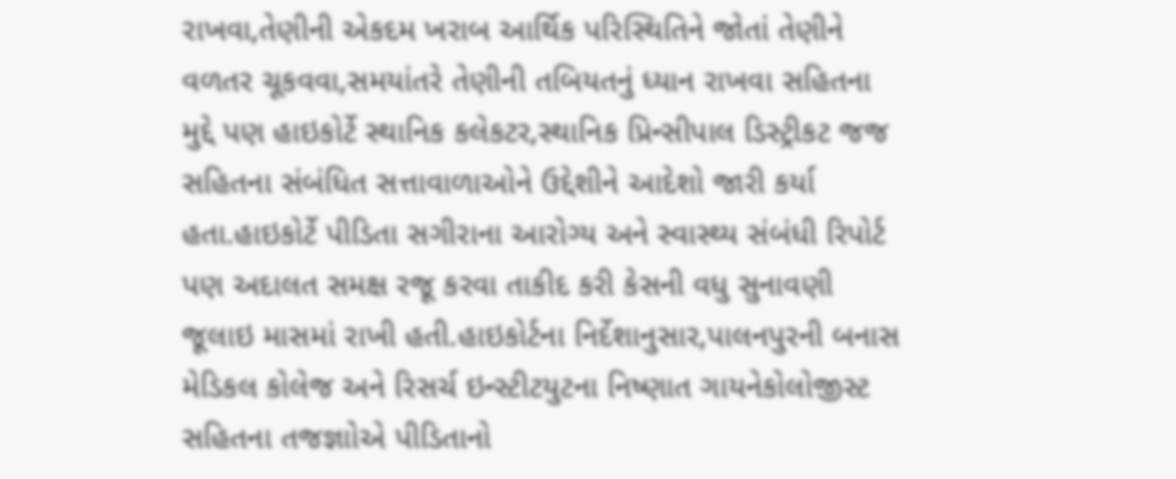રાખવા,તેણીની એકદમ ખરાબ આર્થિક પરિસ્થિતિને જોતાં તેણીને વળતર ચૂકવવા,સમયાંતરે તેણીની તબિયતનું ધ્યાન રાખવા સહિતના મુદ્દે પણ હાઇકોર્ટે સ્થાનિક કલેકટર,સ્થાનિક પ્રિન્સીપાલ ડિસ્ટ્રીકટ જજ સહિતના સંબંધિત સત્તાવાળાઓને ઉદ્દેશીને આદેશો જારી કર્યા હતા.હાઇકોર્ટે પીડિતા સગીરાના આરોગ્ય અને સ્વાસ્થ્ય સંબંધી રિપોર્ટ પણ અદાલત સમક્ષ રજૂ કરવા તાકીદ કરી કેસની વધુ સુનાવણી જૂલાઇ માસમાં રાખી હતી.હાઇકોર્ટના નિર્દેશાનુસાર,પાલનપુરની બનાસ મેડિકલ કોલેજ અને રિસર્ચ ઇન્સ્ટીટયુટના નિષ્ણાત ગાયનેકોલોજીસ્ટ સહિતના તજજ્ઞાોએ પીડિતાનો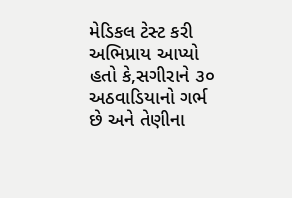મેડિકલ ટેસ્ટ કરી અભિપ્રાય આપ્યો હતો કે,સગીરાને ૩૦ અઠવાડિયાનો ગર્ભ છે અને તેણીના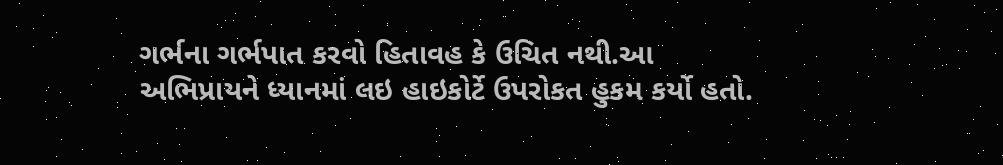ગર્ભના ગર્ભપાત કરવો હિતાવહ કે ઉચિત નથી.આ અભિપ્રાયને ધ્યાનમાં લઇ હાઇકોર્ટે ઉપરોકત હુકમ કર્યો હતો.